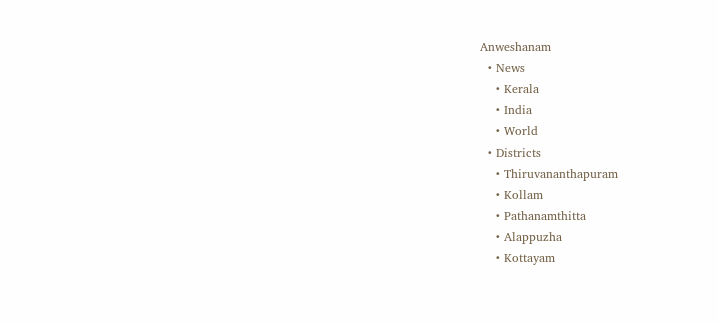Anweshanam
  • News
    • Kerala
    • India
    • World
  • Districts
    • Thiruvananthapuram
    • Kollam
    • Pathanamthitta
    • Alappuzha
    • Kottayam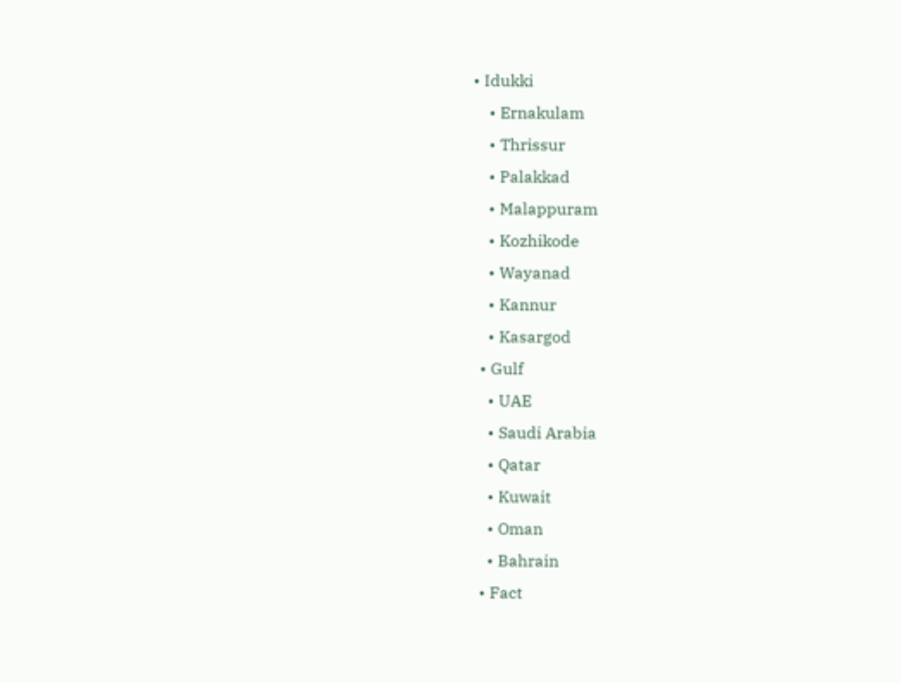• Idukki
    • Ernakulam
    • Thrissur
    • Palakkad
    • Malappuram
    • Kozhikode
    • Wayanad
    • Kannur
    • Kasargod
  • Gulf
    • UAE
    • Saudi Arabia
    • Qatar
    • Kuwait
    • Oman
    • Bahrain
  • Fact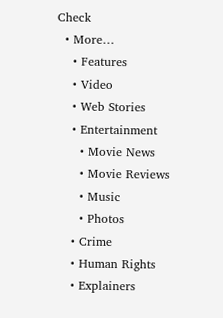Check
  • More…
    • Features
    • Video
    • Web Stories
    • Entertainment
      • Movie News
      • Movie Reviews
      • Music
      • Photos
    • Crime
    • Human Rights
    • Explainers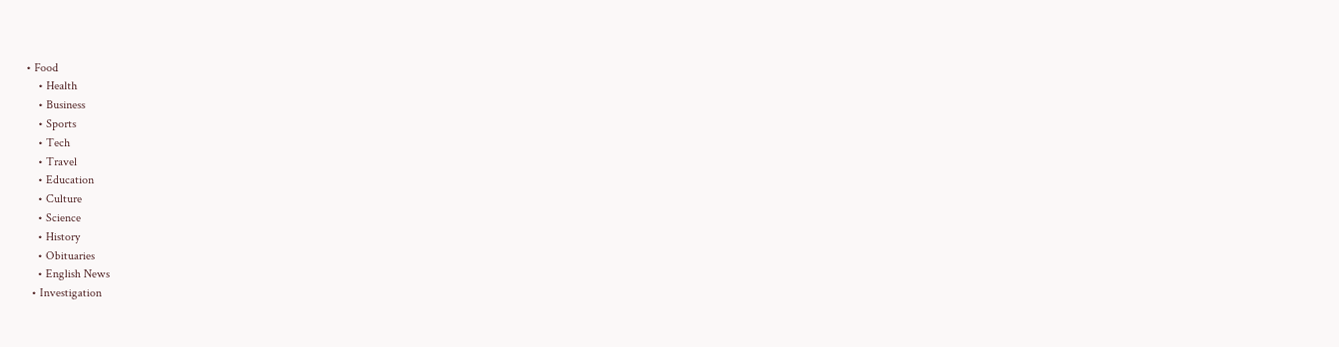• Food
    • Health
    • Business
    • Sports
    • Tech
    • Travel
    • Education
    • Culture
    • Science
    • History
    • Obituaries
    • English News
  • Investigation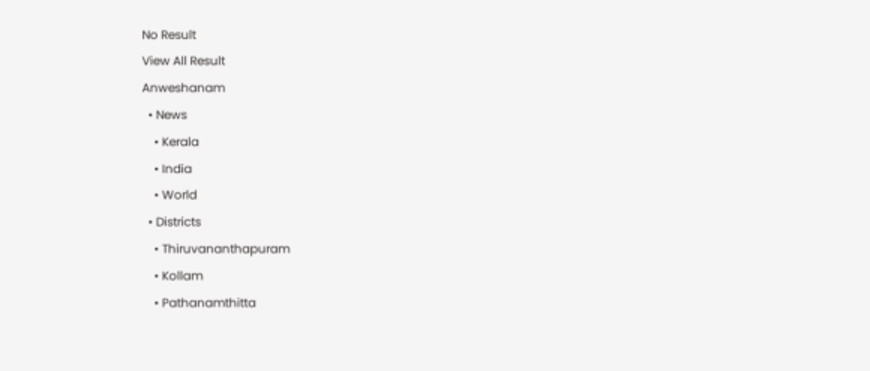No Result
View All Result
Anweshanam
  • News
    • Kerala
    • India
    • World
  • Districts
    • Thiruvananthapuram
    • Kollam
    • Pathanamthitta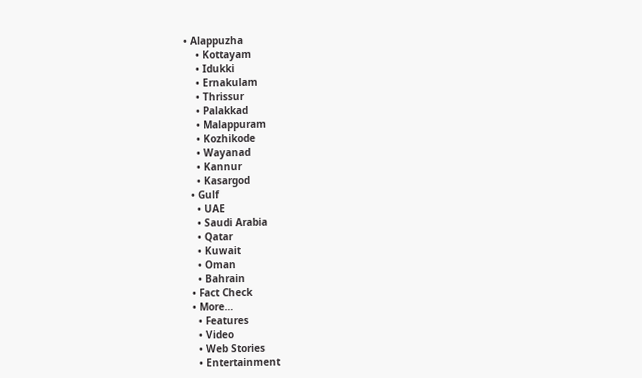• Alappuzha
    • Kottayam
    • Idukki
    • Ernakulam
    • Thrissur
    • Palakkad
    • Malappuram
    • Kozhikode
    • Wayanad
    • Kannur
    • Kasargod
  • Gulf
    • UAE
    • Saudi Arabia
    • Qatar
    • Kuwait
    • Oman
    • Bahrain
  • Fact Check
  • More…
    • Features
    • Video
    • Web Stories
    • Entertainment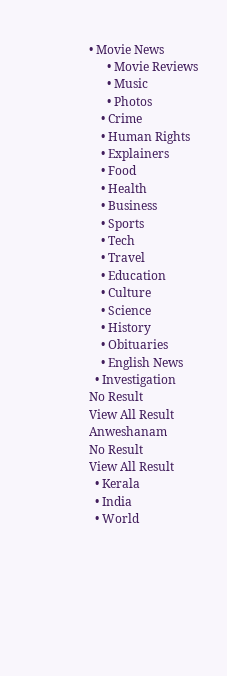• Movie News
      • Movie Reviews
      • Music
      • Photos
    • Crime
    • Human Rights
    • Explainers
    • Food
    • Health
    • Business
    • Sports
    • Tech
    • Travel
    • Education
    • Culture
    • Science
    • History
    • Obituaries
    • English News
  • Investigation
No Result
View All Result
Anweshanam
No Result
View All Result
  • Kerala
  • India
  • World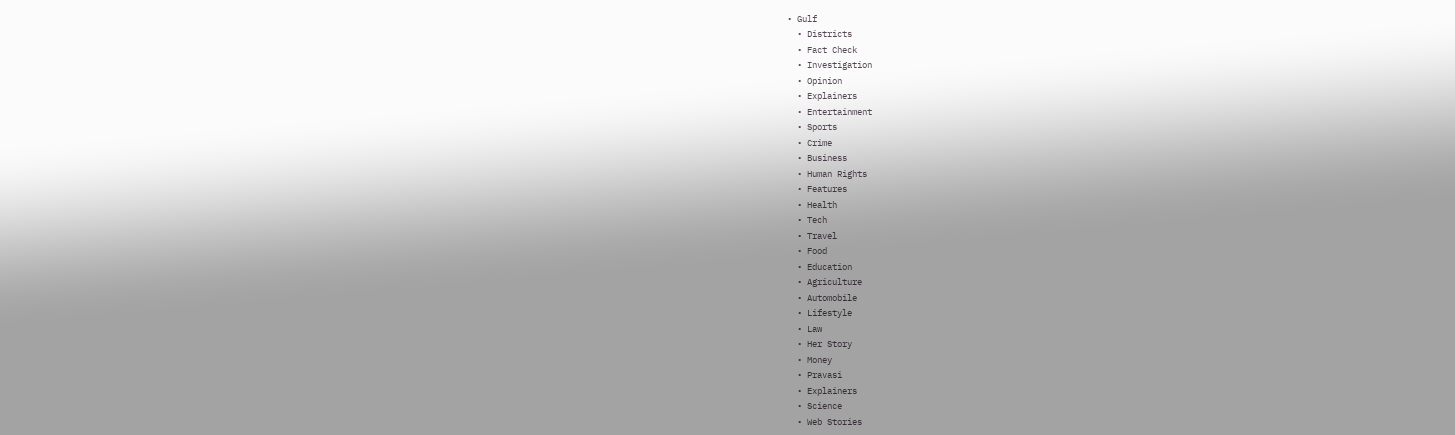• Gulf
  • Districts
  • Fact Check
  • Investigation
  • Opinion
  • Explainers
  • Entertainment
  • Sports
  • Crime
  • Business
  • Human Rights
  • Features
  • Health
  • Tech
  • Travel
  • Food
  • Education
  • Agriculture
  • Automobile
  • Lifestyle
  • Law
  • Her Story
  • Money
  • Pravasi
  • Explainers
  • Science
  • Web Stories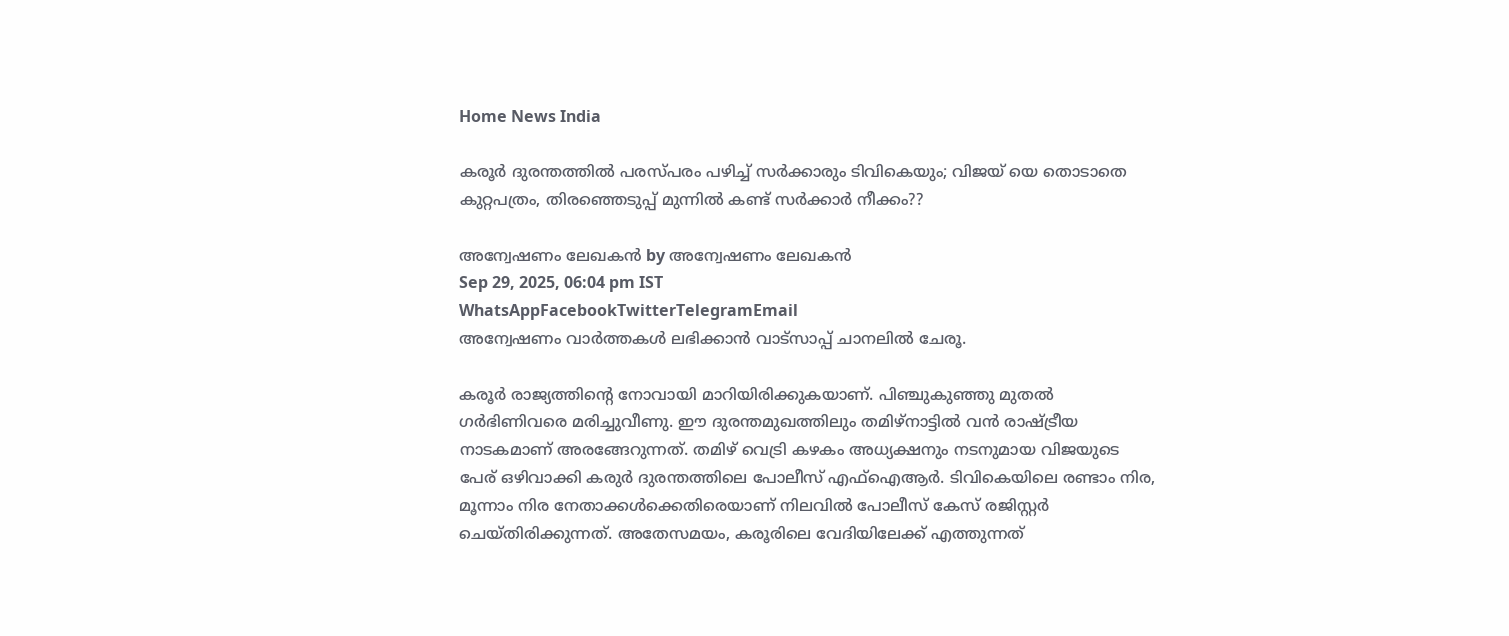Home News India

കരൂർ ദുരന്തത്തിൽ പരസ്പരം പഴിച്ച് സർക്കാരും ടിവികെയും; വിജയ് യെ തൊടാതെ കുറ്റപത്രം, തിരഞ്ഞെടുപ്പ് മുന്നിൽ കണ്ട് സർക്കാർ നീക്കം??

അന്വേഷണം ലേഖകൻ by അന്വേഷണം ലേഖകൻ
Sep 29, 2025, 06:04 pm IST
WhatsAppFacebookTwitterTelegramEmail
അന്വേഷണം വാർത്തകൾ ലഭിക്കാന്‍ വാട്സാപ്പ് ചാനലില്‍ ചേരൂ.

കരൂർ രാജ്യത്തിന്റെ നോവായി മാറിയിരിക്കുകയാണ്. പിഞ്ചുകുഞ്ഞു മുതൽ ഗർഭിണിവരെ മരിച്ചുവീണു. ഈ ദുരന്തമുഖത്തിലും തമിഴ്നാട്ടിൽ വൻ രാഷ്ട്രീയ നാടകമാണ് അരങ്ങേറുന്നത്. തമിഴ് വെട്രി കഴകം അധ്യക്ഷനും നടനുമായ വിജയുടെ പേര് ഒഴിവാക്കി കരുർ ദുരന്തത്തിലെ പോലീസ് എഫ്‌ഐആർ. ടിവികെയിലെ രണ്ടാം നിര, മൂന്നാം നിര നേതാക്കൾക്കെതിരെയാണ് നിലവിൽ പോലീസ് കേസ് രജിസ്റ്റർ ചെയ്തിരിക്കുന്നത്. അതേസമയം, കരൂരിലെ വേദിയിലേക്ക് എത്തുന്നത്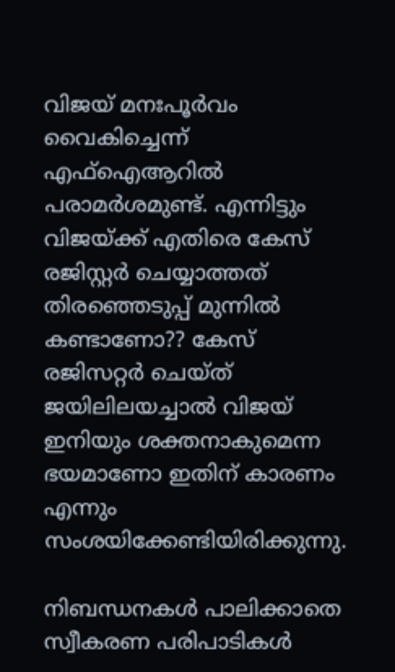വിജയ് മനഃപൂർവം വൈകിച്ചെന്ന് എഫ്ഐആറിൽ പരാമർശമുണ്ട്. എന്നിട്ടും വിജയ്ക്ക് എതിരെ കേസ് രജിസ്റ്റർ ചെയ്യാത്തത് തിരഞ്ഞെടുപ്പ് മുന്നിൽ കണ്ടാണോ?? കേസ് രജിസറ്റർ ചെയ്ത് ജയിലിലയച്ചാൽ വിജയ് ഇനിയും ശക്തനാകുമെന്ന ഭയമാണോ ഇതിന് കാരണം എന്നും സംശയിക്കേണ്ടിയിരിക്കുന്നു.

നിബന്ധനകൾ പാലിക്കാതെ സ്വീകരണ പരിപാടികൾ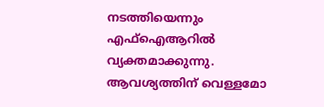നടത്തിയെന്നും എഫ്ഐആറിൽ വ്യക്തമാക്കുന്നു. ആവശ്യത്തിന് വെള്ളമോ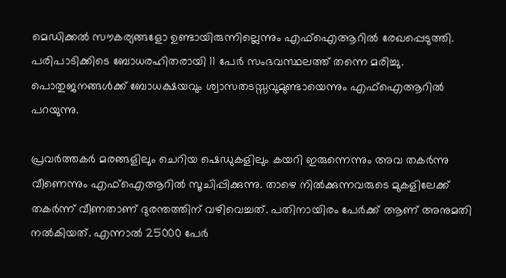മെഡിക്കൽ സൗകര്യങ്ങളോ ഉണ്ടായിരുന്നില്ലെന്നും എഫ്ഐആറിൽ രേഖപ്പെടുത്തി. പരിപാടിക്കിടെ ബോധരഹിതരായി 11 പേർ സംഭവസ്ഥലത്ത് തന്നെ മരിച്ചു. പൊതുജനങ്ങൾക്ക് ബോധക്ഷയവും ശ്വാസതടസ്സവുമുണ്ടായെന്നും എഫ്ഐആറിൽ പറയുന്നു.

പ്രവർത്തകർ മരങ്ങളിലും ചെറിയ ഷെഡുകളിലും കയറി ഇരുന്നെന്നും അവ തകർന്നു വീണെന്നും എഫ്‌ഐആറിൽ സൂചിപ്പിക്കുന്നു. താഴെ നിൽക്കുന്നവരുടെ മുകളിലേക്ക് തകർന്ന് വീണതാണ് ദുരന്തത്തിന് വഴിവെച്ചത്. പതിനായിരം പേർക്ക് ആണ് അനുമതി നൽകിയത്. എന്നാൽ 25000 പേർ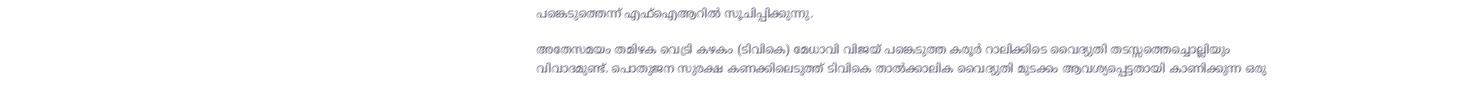പങ്കെടുത്തെന്ന് എഫ്‌ഐആറിൽ സൂചിപ്പിക്കുന്നു.

അതേസമയം തമിഴക വെട്രി കഴകം (ടിവികെ) മേധാവി വിജയ് പങ്കെടുത്ത കരൂർ റാലിക്കിടെ വൈദ്യുതി തടസ്സത്തെച്ചൊല്ലിയും വിവാദമുണ്ട്. പൊതുജന സുരക്ഷ കണക്കിലെടുത്ത് ടിവികെ താൽക്കാലിക വൈദ്യുതി മുടക്കം ആവശ്യപ്പെട്ടതായി കാണിക്കുന്ന ഒരു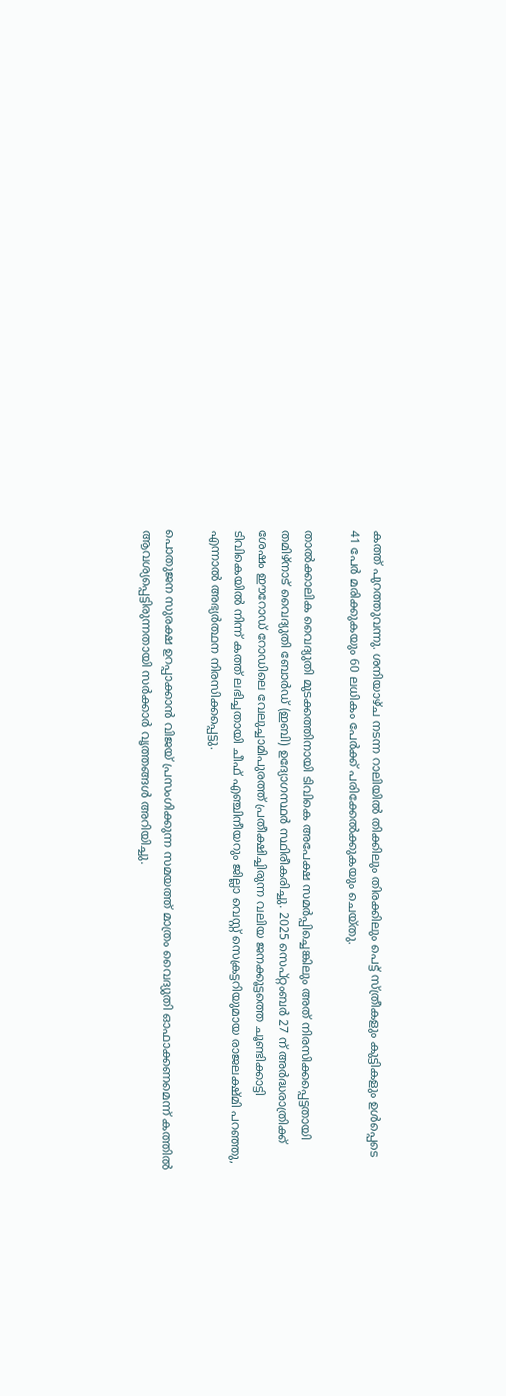കത്ത് പുറത്തുവന്നു. ശനിയാഴ്ച നടന്ന റാലിയിൽ തിക്കിലും തിരക്കിലും പെട്ട് സ്ത്രീകളും കുട്ടികളും ഉൾപ്പെടെ 41 പേർ മരിക്കുകയും 60 ലധികം പേർക്ക് പരിക്കേൽക്കുകയും ചെയ്തു.

താൽക്കാലിക വൈദ്യുതി മുടക്കത്തിനായി ടിവികെ അപേക്ഷ സമർപ്പിച്ചെങ്കിലും അത് നിരസിക്കപ്പെട്ടതായി തമിഴ്‌നാട് വൈദ്യുതി ബോർഡ് (ഇബി) ഉദ്യോഗസ്ഥർ സ്ഥിരീകരിച്ചു. 2025 സെപ്റ്റംബർ 27 ന് അർദ്ധരാത്രിക്ക് ശേഷം ഈറോഡ് റോഡിലെ വേലുച്ചാമിപുരത്ത് പ്രതീക്ഷിച്ചിരുന്ന വലിയ ജനക്കൂട്ടത്തെ ചൂണ്ടിക്കാട്ടി ടിവികെയിൽ നിന്ന് കത്ത് ലഭിച്ചതായി ചീഫ് എഞ്ചിനീയറും ജില്ലാ വെസ്റ്റ് സെക്രട്ടറിയുമായ രാജലക്ഷ്മി പറഞ്ഞു, എന്നാൽ അഭ്യർത്ഥന നിരസിക്കപ്പെട്ടു.

പൊതുജന സുരക്ഷ ഉറപ്പാക്കാൻ വിജയ് പ്രസംഗിക്കുന്ന സമയത്ത് മാത്രം വൈദ്യുതി ഓഫാക്കണമെന്ന് കത്തിൽ ആവശ്യപ്പെട്ടിരുന്നതായി സർക്കാർ വൃത്തങ്ങൾ അറിയിച്ചു.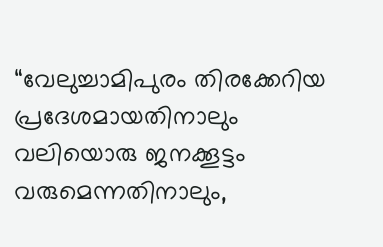“വേലുച്ചാമിപുരം തിരക്കേറിയ പ്രദേശമായതിനാലും വലിയൊരു ജനക്കൂട്ടം വരുമെന്നതിനാലും,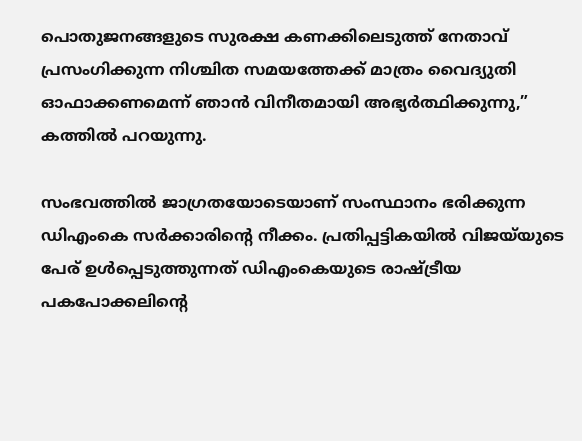പൊതുജനങ്ങളുടെ സുരക്ഷ കണക്കിലെടുത്ത് നേതാവ് പ്രസംഗിക്കുന്ന നിശ്ചിത സമയത്തേക്ക് മാത്രം വൈദ്യുതി ഓഫാക്കണമെന്ന് ഞാൻ വിനീതമായി അഭ്യർത്ഥിക്കുന്നു,” കത്തിൽ പറയുന്നു.

സംഭവത്തിൽ ജാഗ്രതയോടെയാണ് സംസ്ഥാനം ഭരിക്കുന്ന ഡിഎംകെ സർക്കാരിന്റെ നീക്കം. പ്രതിപ്പട്ടികയിൽ വിജയ്‌യുടെ പേര് ഉൾപ്പെടുത്തുന്നത് ഡിഎംകെയുടെ രാഷ്ട്രീയ പകപോക്കലിന്റെ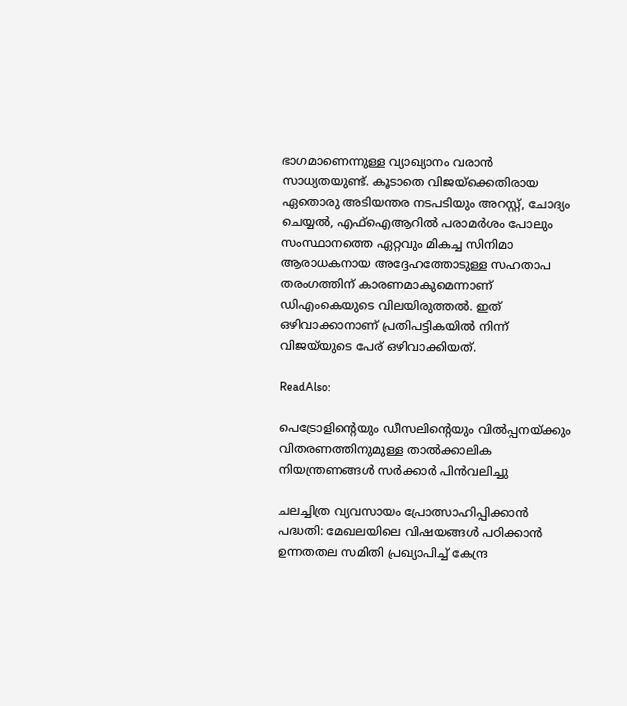ഭാഗമാണെന്നുള്ള വ്യാഖ്യാനം വരാൻ സാധ്യതയുണ്ട്. കൂടാതെ വിജയ്‌ക്കെതിരായ ഏതൊരു അടിയന്തര നടപടിയും അറസ്റ്റ്, ചോദ്യം ചെയ്യൽ, എഫ്ഐആറിൽ പരാമർശം പോലും സംസ്ഥാനത്തെ ഏറ്റവും മികച്ച സിനിമാ ആരാധകനായ അദ്ദേഹത്തോടുള്ള സഹതാപ തരംഗത്തിന് കാരണമാകുമെന്നാണ് ഡിഎംകെയുടെ വിലയിരുത്തൽ. ഇത് ഒഴിവാക്കാനാണ് പ്രതിപട്ടികയിൽ നിന്ന് വിജയ്‌യുടെ പേര് ഒഴിവാക്കിയത്.

ReadAlso:

പെട്രോളിന്റെയും ഡീസലിന്റെയും വില്‍പ്പനയ്ക്കും വിതരണത്തിനുമുള്ള താല്‍ക്കാലിക നിയന്ത്രണങ്ങള്‍ സര്‍ക്കാര്‍ പിന്‍വലിച്ചു

ചലച്ചിത്ര വ്യവസായം പ്രോത്സാഹിപ്പിക്കാന്‍ പദ്ധതി: മേഖലയിലെ വിഷയങ്ങള്‍ പഠിക്കാന്‍ ഉന്നതതല സമിതി പ്രഖ്യാപിച്ച് കേന്ദ്ര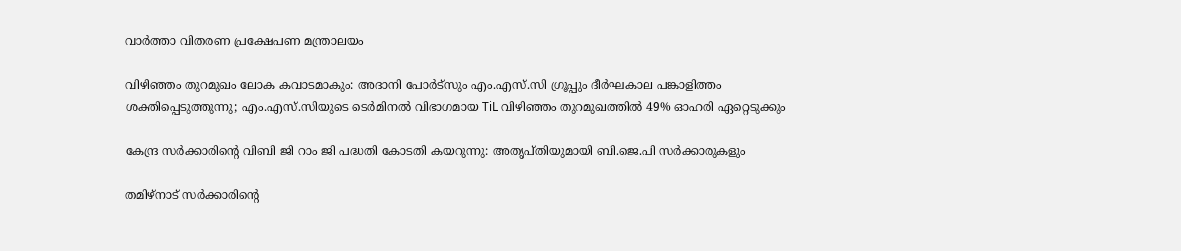വാര്‍ത്താ വിതരണ പ്രക്ഷേപണ മന്ത്രാലയം

വിഴിഞ്ഞം തുറമുഖം ലോക കവാടമാകും: അദാനി പോര്‍ട്‌സും എം.എസ്.സി ഗ്രൂപ്പും ദീര്‍ഘകാല പങ്കാളിത്തം ശക്തിപ്പെടുത്തുന്നു; എം.എസ്.സിയുടെ ടെര്‍മിനല്‍ വിഭാഗമായ TiL വിഴിഞ്ഞം തുറമുഖത്തില്‍ 49% ഓഹരി ഏറ്റെടുക്കും

കേന്ദ്ര സര്‍ക്കാരിന്റെ വിബി ജി റാം ജി പദ്ധതി കോടതി കയറുന്നു: അതൃപ്തിയുമായി ബി.ജെ.പി സര്‍ക്കാരുകളും

തമിഴ്നാട് സർക്കാരിന്റെ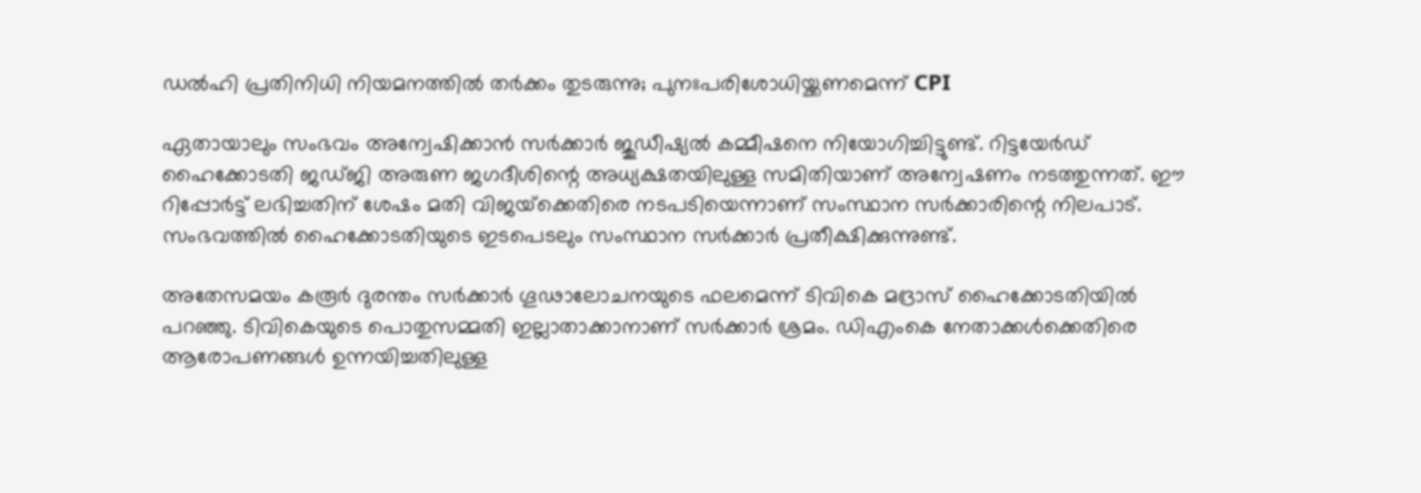ഡൽഹി പ്രതിനിധി നിയമനത്തിൽ തർക്കം തുടരുന്നു; പുനഃപരിശോധിയ്ക്കണമെന്ന് CPI

ഏതായാലും സംഭവം അന്വേഷിക്കാൻ സർക്കാർ ജുഡീഷ്യൽ കമ്മീഷനെ നിയോഗിച്ചിട്ടുണ്ട്. റിട്ടയേർഡ് ഹൈക്കോടതി ജഡ്ജി അരുണ ജഗദീശിന്റെ അധ്യക്ഷതയിലുള്ള സമിതിയാണ് അന്വേഷണം നടത്തുന്നത്. ഈ റിപ്പോർട്ട് ലഭിച്ചതിന് ശേഷം മതി വിജയ്‌ക്കെതിരെ നടപടിയെന്നാണ് സംസ്ഥാന സർക്കാരിന്റെ നിലപാട്. സംഭവത്തിൽ ഹൈക്കോടതിയുടെ ഇടപെടലും സംസ്ഥാന സർക്കാർ പ്രതീക്ഷിക്കുന്നുണ്ട്.

അതേസമയം കരൂർ ദുരന്തം സർക്കാർ ഗൂഢാലോചനയുടെ ഫലമെന്ന് ടിവികെ മദ്രാസ് ഹൈക്കോടതിയിൽ പറഞ്ഞു. ടിവികെയുടെ പൊതുസമ്മതി ഇല്ലാതാക്കാനാണ് സർക്കാർ ശ്രമം. ഡിഎംകെ നേതാക്കൾക്കെതിരെ ആരോപണങ്ങൾ ഉന്നയിച്ചതിലുള്ള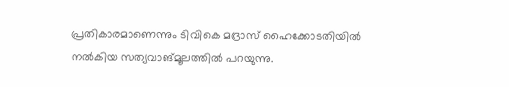പ്രതികാരമാണെന്നും ടിവികെ മദ്രാസ് ഹൈക്കോടതിയിൽ നൽകിയ സത്യവാങ്മൂലത്തിൽ പറയുന്നു.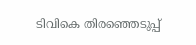ടിവികെ തിരഞ്ഞെടുപ്പ്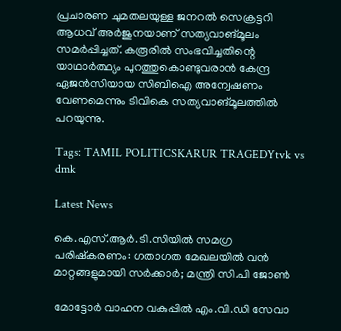പ്രചാരണ ചുമതലയുള്ള ജനറൽ സെക്രട്ടറി ആധവ് അർജുനയാണ് സത്യവാങ്മൂലം സമർപ്പിച്ചത്. കരൂരിൽ സംഭവിച്ചതിന്റെ യാഥാർത്ഥ്യം പുറത്തുകൊണ്ടുവരാൻ കേന്ദ്ര ഏജൻസിയായ സിബിഐ അന്വേഷണം വേണമെന്നും ടിവികെ സത്യവാങ്മൂലത്തിൽ പറയുന്നു.

Tags: TAMIL POLITICSKARUR TRAGEDYtvk vs dmk

Latest News

കെ.എസ്.ആർ.ടി.സിയിൽ സമഗ്ര പരിഷ്കരണം: ഗതാഗത മേഖലയിൽ വൻ മാറ്റങ്ങളുമായി സർക്കാർ; മന്ത്രി സി.പി ജോൺ

മോട്ടോർ വാഹന വകുപ്പിൽ എം.വി.ഡി സേവാ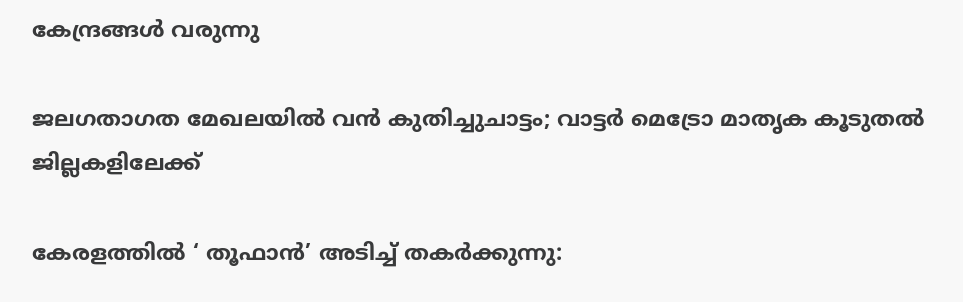കേന്ദ്രങ്ങൾ വരുന്നു

ജലഗതാഗത മേഖലയിൽ വൻ കുതിച്ചുചാട്ടം; വാട്ടർ മെട്രോ മാതൃക കൂടുതൽ ജില്ലകളിലേക്ക്

കേരളത്തില്‍ ‘ തൂഫാന്‍’ അടിച്ച് തകര്‍ക്കുന്നു: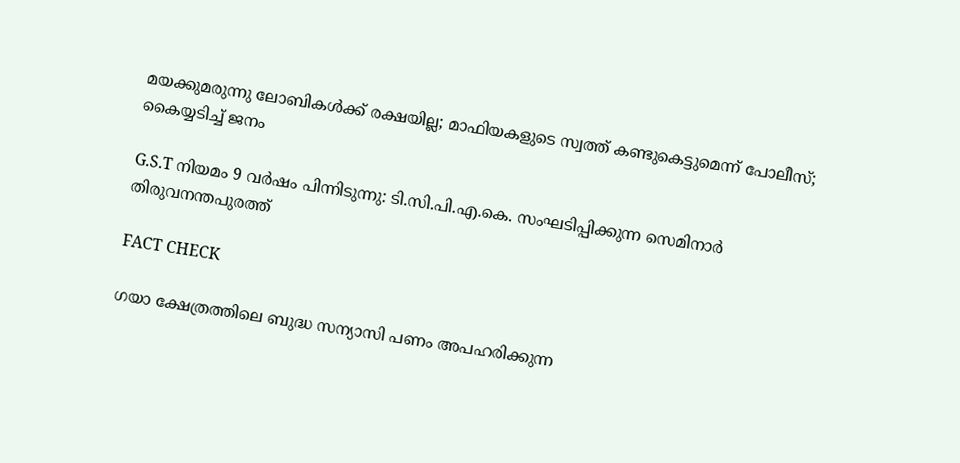മയക്കുമരുന്നു ലോബികള്‍ക്ക് രക്ഷയില്ല; മാഫിയകളുടെ സ്വത്ത് കണ്ടുകെട്ടുമെന്ന് പോലീസ്; കൈയ്യടിച്ച് ജനം

G.S.T നിയമം 9 വര്‍ഷം പിന്നിടുന്നു: ടി.സി.പി.എ.കെ. സംഘടിപ്പിക്കുന്ന സെമിനാര്‍ തിരുവനന്തപുരത്ത്

FACT CHECK

ഗയാ ക്ഷേത്രത്തിലെ ബുദ്ധ സന്യാസി പണം അപഹരിക്കുന്ന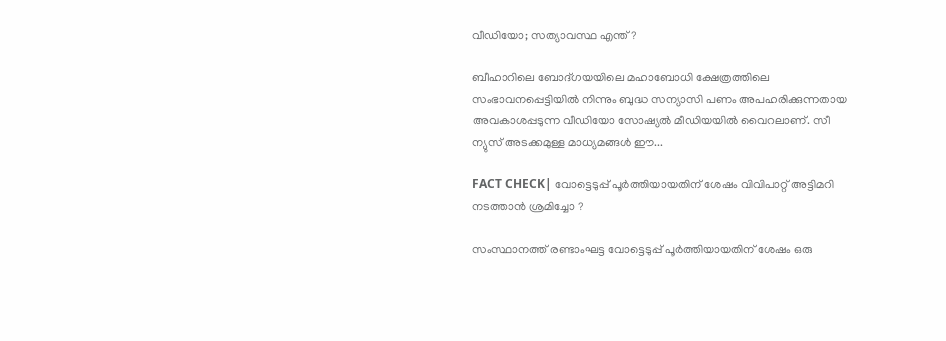വീഡിയോ; സത്യാവസ്ഥ എന്ത്?

ബീഹാറിലെ ബോദ്ഗയയിലെ മഹാബോധി ക്ഷേത്രത്തിലെ സംഭാവനപ്പെട്ടിയില്‍ നിന്നും ബുദ്ധ സന്യാസി പണം അപഹരിക്കുന്നതായ അവകാശപ്പടുന്ന വീഡിയോ സോഷ്യല്‍ മീഡിയയില്‍ വൈറലാണ്. സീ ന്യുസ് അടക്കമുള്ള മാധ്യമങ്ങള്‍ ഈ...

FACT CHECK| വോട്ടെടുപ്പ് പൂർത്തിയായതിന് ശേഷം വിവിപാറ്റ് അട്ടിമറി നടത്താൻ ശ്രമിച്ചോ ?

സംസ്ഥാനത്ത് രണ്ടാംഘട്ട വോട്ടെടുപ്പ് പൂർത്തിയായതിന് ശേഷം ഒരു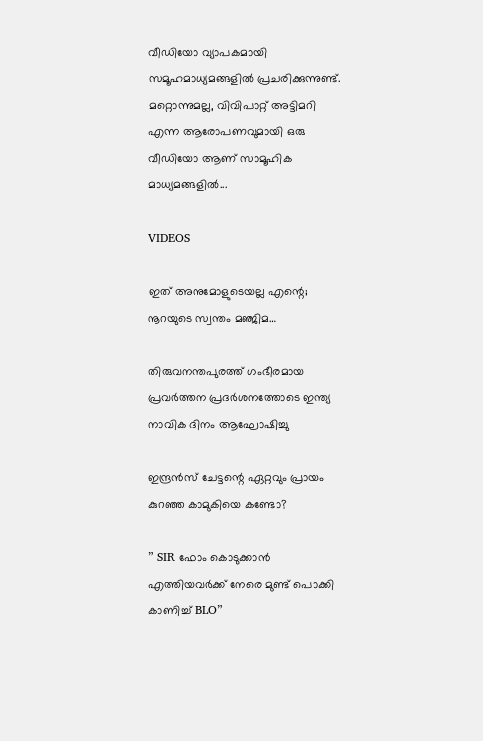വീഡിയോ വ്യാപകമായി സമൂഹമാധ്യമങ്ങളിൽ പ്രചരിക്കുന്നുണ്ട്. മറ്റൊന്നുമല്ല, വിവിപാറ്റ് അട്ടിമറി എന്ന ആരോപണവുമായി ഒരു വീഡിയോ ആണ് സാമൂഹിക മാധ്യമങ്ങളിൽ...

VIDEOS

ഇത് അനുമോളുടെയല്ല എന്റെ; നൂറയുടെ സ്വന്തം മഞ്ജിമ…

തിരുവനന്തപുരത്ത് ഗംഭീരമായ പ്രവർത്തന പ്രദർശനത്തോടെ ഇന്ത്യ നാവിക ദിനം ആഘോഷിച്ചു

ഇന്ദ്രൻസ് ചേട്ടന്റെ ഏറ്റവും പ്രായം കുറഞ്ഞ കാമുകിയെ കണ്ടോ?

” SIR ഫോം കൊടുക്കാൻ എത്തിയവർക്ക് നേരെ മുണ്ട് പൊക്കി കാണിച്ച് BLO”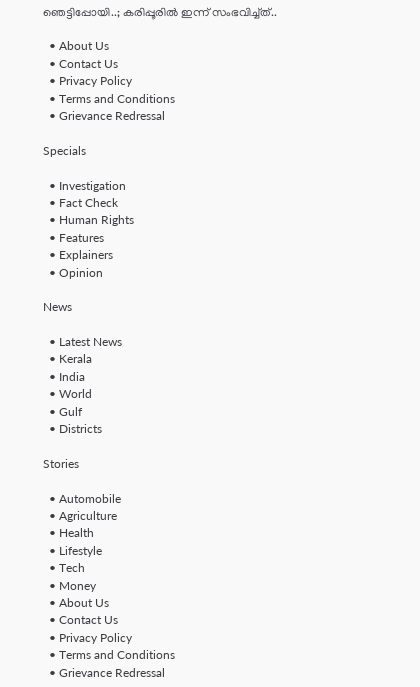ഞെട്ടിപ്പോയി..; കരിപ്പൂരിൽ ഇന്ന് സംഭവിച്ച്ത്..

  • About Us
  • Contact Us
  • Privacy Policy
  • Terms and Conditions
  • Grievance Redressal

Specials

  • Investigation
  • Fact Check
  • Human Rights
  • Features
  • Explainers
  • Opinion

News

  • Latest News
  • Kerala
  • India
  • World
  • Gulf
  • Districts

Stories

  • Automobile
  • Agriculture
  • Health
  • Lifestyle
  • Tech
  • Money
  • About Us
  • Contact Us
  • Privacy Policy
  • Terms and Conditions
  • Grievance Redressal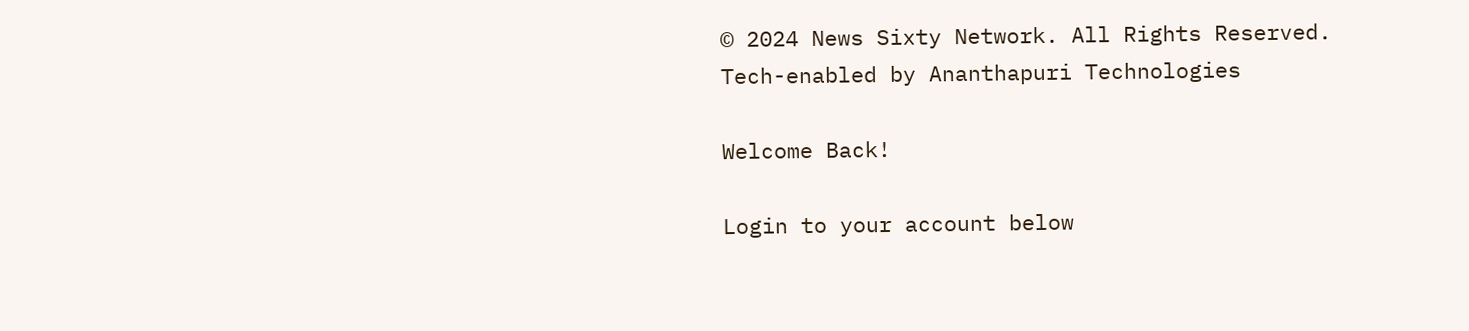© 2024 News Sixty Network. All Rights Reserved.
Tech-enabled by Ananthapuri Technologies

Welcome Back!

Login to your account below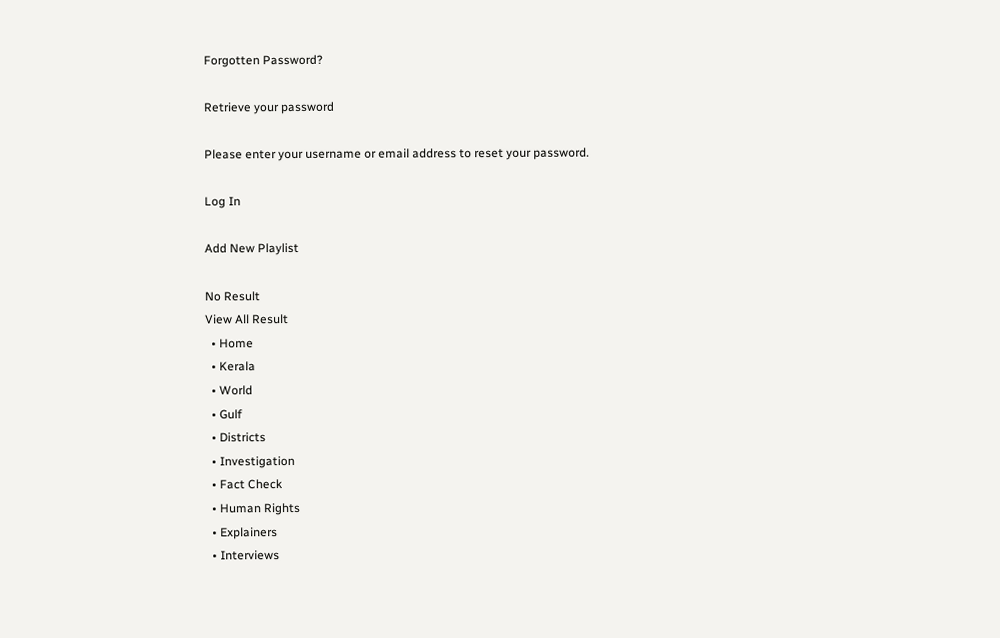Forgotten Password?

Retrieve your password

Please enter your username or email address to reset your password.

Log In

Add New Playlist

No Result
View All Result
  • Home
  • Kerala
  • World
  • Gulf
  • Districts
  • Investigation
  • Fact Check
  • Human Rights
  • Explainers
  • Interviews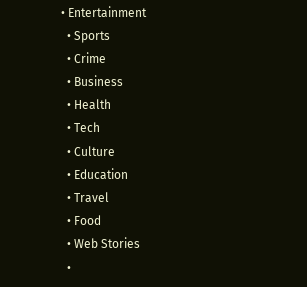• Entertainment
  • Sports
  • Crime
  • Business
  • Health
  • Tech
  • Culture
  • Education
  • Travel
  • Food
  • Web Stories
  •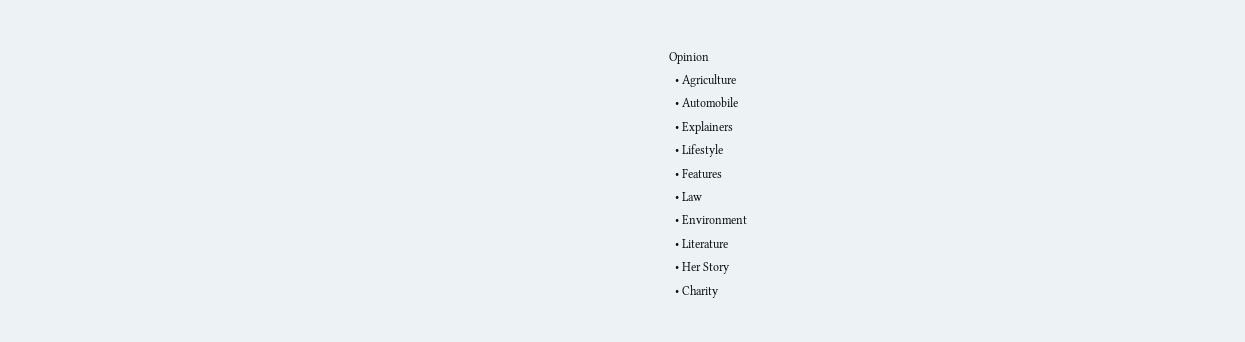Opinion
  • Agriculture
  • Automobile
  • Explainers
  • Lifestyle
  • Features
  • Law
  • Environment
  • Literature
  • Her Story
  • Charity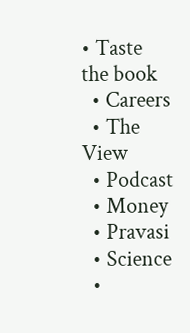• Taste the book
  • Careers
  • The View
  • Podcast
  • Money
  • Pravasi
  • Science
  •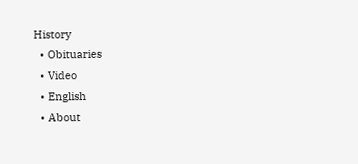History
  • Obituaries
  • Video
  • English
  • About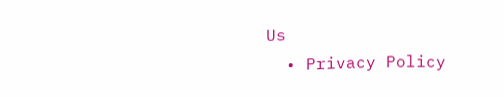Us
  • Privacy Policy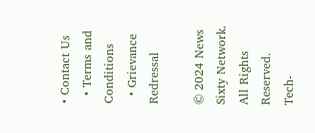• Contact Us
  • Terms and Conditions
  • Grievance Redressal

© 2024 News Sixty Network. All Rights Reserved.
Tech-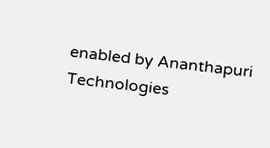enabled by Ananthapuri Technologies